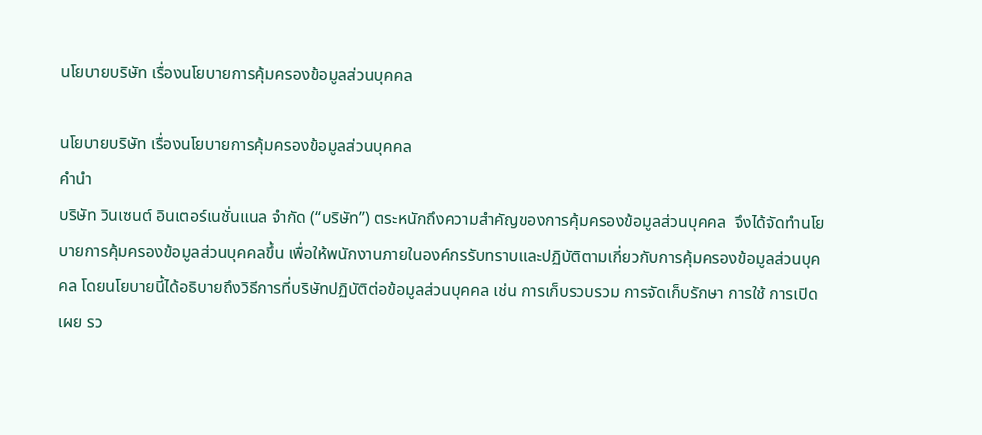นโยบายบริษัท เรื่องนโยบายการคุ้มครองข้อมูลส่วนบุคคล

นโยบายบริษัท เรื่องนโยบายการคุ้มครองข้อมูลส่วนบุคคล
คำนำ
บริษัท วินเซนต์ อินเตอร์เนชั่นแนล จำกัด (“บริษัท”) ตระหนักถึงความสำคัญของการคุ้มครองข้อมูลส่วนบุคคล  จึงได้จัดทำนโยบายการคุ้มครองข้อมูลส่วนบุคคลขึ้น เพื่อให้พนักงานภายในองค์กรรับทราบและปฏิบัติตามเกี่ยวกับการคุ้มครองข้อมูลส่วนบุคคล โดยนโยบายนี้ได้อธิบายถึงวิธีการที่บริษัทปฏิบัติต่อข้อมูลส่วนบุคคล เช่น การเก็บรวบรวม การจัดเก็บรักษา การใช้ การเปิดเผย รว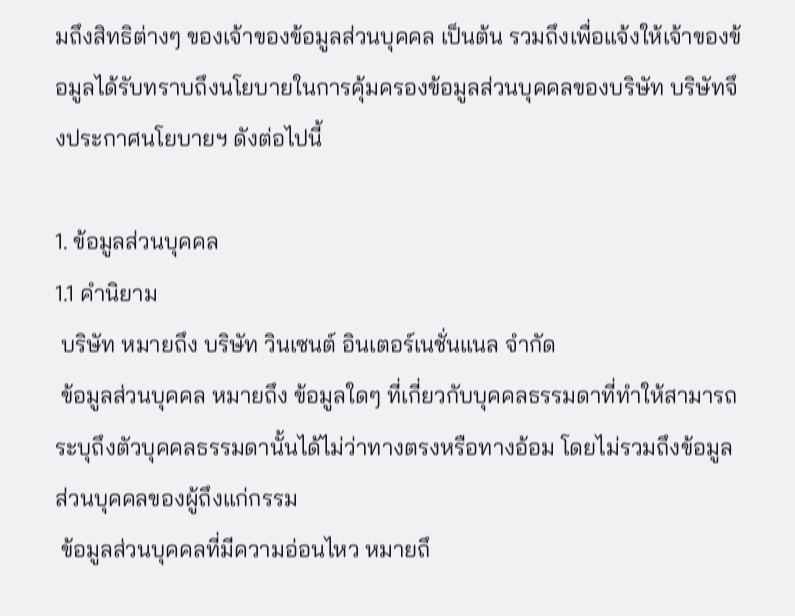มถึงสิทธิต่างๆ ของเจ้าของข้อมูลส่วนบุคคล เป็นต้น รวมถึงเพื่อแจ้งให้เจ้าของข้อมูลได้รับทราบถึงนโยบายในการคุ้มครองข้อมูลส่วนบุคคลของบริษัท บริษัทจึงประกาศนโยบายฯ ดังต่อไปนี้

1. ข้อมูลส่วนบุคคล
1.1 คำนิยาม
 บริษัท หมายถึง บริษัท วินเซนต์ อินเตอร์เนชั่นแนล จำกัด
 ข้อมูลส่วนบุคคล หมายถึง ข้อมูลใดๆ ที่เกี่ยวกับบุคคลธรรมดาที่ทำให้สามารถระบุถึงตัวบุคคลธรรมดานั้นได้ไม่ว่าทางตรงหรือทางอ้อม โดยไม่รวมถึงข้อมูลส่วนบุคคลของผู้ถึงแก่กรรม
 ข้อมูลส่วนบุคคลที่มีความอ่อนไหว หมายถึ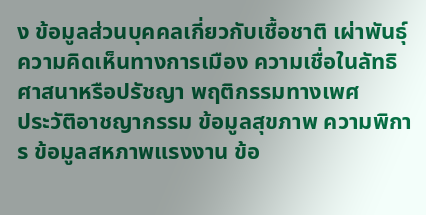ง ข้อมูลส่วนบุคคลเกี่ยวกับเชื้อชาติ เผ่าพันธุ์ ความคิดเห็นทางการเมือง ความเชื่อในลัทธิ ศาสนาหรือปรัชญา พฤติกรรมทางเพศ                 ประวัติอาชญากรรม ข้อมูลสุขภาพ ความพิการ ข้อมูลสหภาพแรงงาน ข้อ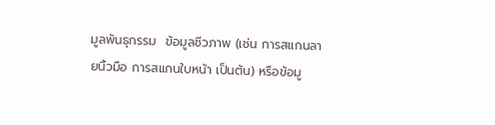มูลพันธุกรรม  ข้อมูลชีวภาพ (เช่น การสแกนลายนิ้วมือ การสแกนใบหน้า เป็นต้น) หรือข้อมู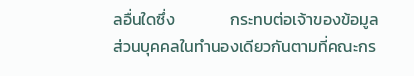ลอื่นใดซึ่ง               กระทบต่อเจ้าของข้อมูลส่วนบุคคลในทำนองเดียวกันตามที่คณะกร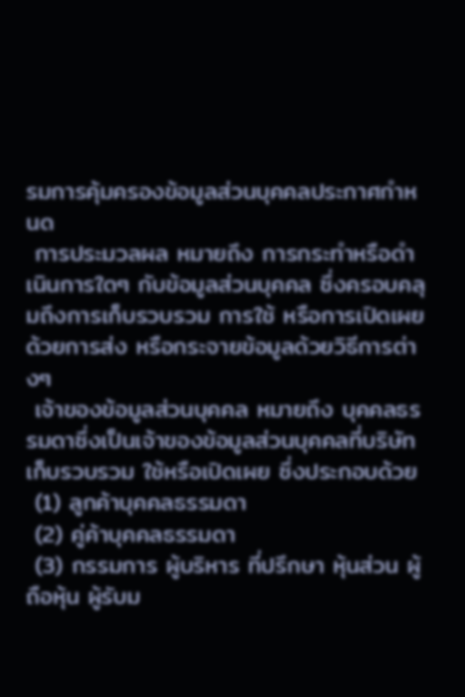รมการคุ้มครองข้อมูลส่วนบุคคลประกาศกำหนด
 การประมวลผล หมายถึง การกระทำหรือดำเนินการใดๆ กับข้อมูลส่วนบุคคล ซึ่งครอบคลุมถึงการเก็บรวบรวม การใช้ หรือการเปิดเผยด้วยการส่ง หรือกระจายข้อมูลด้วยวิธีการต่างๆ
 เจ้าของข้อมูลส่วนบุคคล หมายถึง บุคคลธรรมดาซึ่งเป็นเจ้าของข้อมูลส่วนบุคคลที่บริษัท เก็บรวบรวม ใช้หรือเปิดเผย ซึ่งประกอบด้วย
 (1) ลูกค้าบุคคลธรรมดา
 (2) คู่ค้าบุคคลธรรมดา
 (3) กรรมการ ผู้บริหาร ที่ปรึกษา หุ้นส่วน ผู้ถือหุ้น ผู้รับม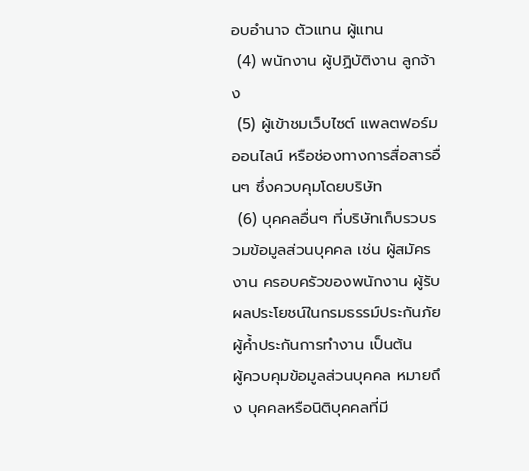อบอำนาจ ตัวแทน ผู้แทน
 (4) พนักงาน ผู้ปฏิบัติงาน ลูกจ้าง
 (5) ผู้เข้าชมเว็บไซต์ แพลตฟอร์มออนไลน์ หรือช่องทางการสื่อสารอื่นๆ ซึ่งควบคุมโดยบริษัท
 (6) บุคคลอื่นๆ ที่บริษัทเก็บรวบรวมข้อมูลส่วนบุคคล เช่น ผู้สมัครงาน ครอบครัวของพนักงาน ผู้รับผลประโยชน์ในกรมธรรม์ประกันภัย ผู้ค้ำประกันการทำงาน เป็นต้น
ผู้ควบคุมข้อมูลส่วนบุคคล หมายถึง บุคคลหรือนิติบุคคลที่มี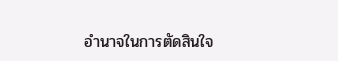อำนาจในการตัดสินใจ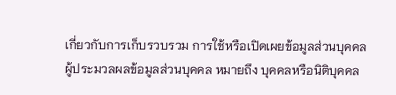เกี่ยวกับการเก็บรวบรวม การใช้หรือเปิดเผยข้อมูลส่วนบุคคล
ผู้ประมวลผลข้อมูลส่วนบุคคล หมายถึง บุคคลหรือนิติบุคคล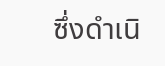ซึ่งดำเนิ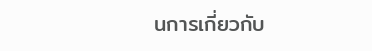นการเกี่ยวกับ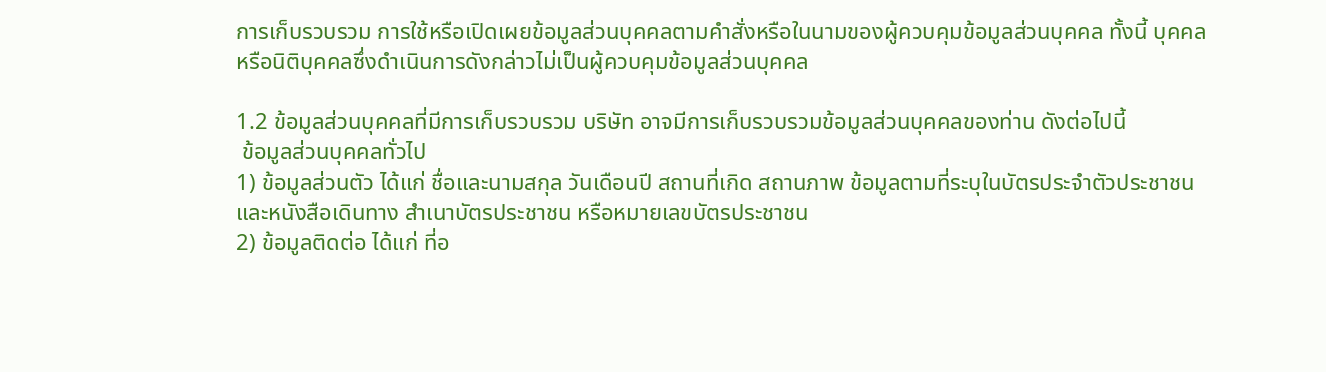การเก็บรวบรวม การใช้หรือเปิดเผยข้อมูลส่วนบุคคลตามคำสั่งหรือในนามของผู้ควบคุมข้อมูลส่วนบุคคล ทั้งนี้ บุคคลหรือนิติบุคคลซึ่งดำเนินการดังกล่าวไม่เป็นผู้ควบคุมข้อมูลส่วนบุคคล

1.2 ข้อมูลส่วนบุคคลที่มีการเก็บรวบรวม บริษัท อาจมีการเก็บรวบรวมข้อมูลส่วนบุคคลของท่าน ดังต่อไปนี้
 ข้อมูลส่วนบุคคลทั่วไป
1) ข้อมูลส่วนตัว ได้แก่ ชื่อและนามสกุล วันเดือนปี สถานที่เกิด สถานภาพ ข้อมูลตามที่ระบุในบัตรประจำตัวประชาชนและหนังสือเดินทาง สำเนาบัตรประชาชน หรือหมายเลขบัตรประชาชน
2) ข้อมูลติดต่อ ได้แก่ ที่อ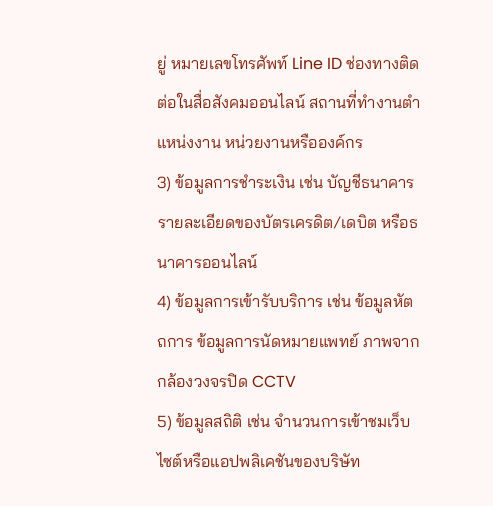ยู่ หมายเลขโทรศัพท์ Line ID ช่องทางติดต่อในสื่อสังคมออนไลน์ สถานที่ทำงานตำแหน่งงาน หน่วยงานหรือองค์กร
3) ข้อมูลการชำระเงิน เช่น บัญชีธนาคาร รายละเอียดของบัตรเครดิต/เดบิต หรือธนาคารออนไลน์
4) ข้อมูลการเข้ารับบริการ เช่น ข้อมูลหัตถการ ข้อมูลการนัดหมายแพทย์ ภาพจากกล้องวงจรปิด CCTV
5) ข้อมูลสถิติ เช่น จำนวนการเข้าชมเว็บไซต์หรือแอปพลิเคชันของบริษัท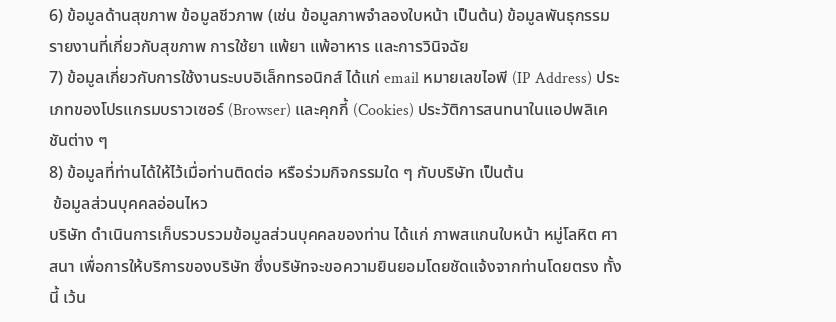6) ข้อมูลด้านสุขภาพ ข้อมูลชีวภาพ (เช่น ข้อมูลภาพจำลองใบหน้า เป็นต้น) ข้อมูลพันธุกรรม รายงานที่เกี่ยวกับสุขภาพ การใช้ยา แพ้ยา แพ้อาหาร และการวินิจฉัย
7) ข้อมูลเกี่ยวกับการใช้งานระบบอิเล็กทรอนิกส์ ได้แก่ email หมายเลขไอพี (IP Address) ประเภทของโปรแกรมบราวเซอร์ (Browser) และคุกกี้ (Cookies) ประวัติการสนทนาในแอปพลิเคชันต่าง ๆ
8) ข้อมูลที่ท่านได้ให้ไว้เมื่อท่านติดต่อ หรือร่วมกิจกรรมใด ๆ กับบริษัท เป็นต้น
 ข้อมูลส่วนบุคคลอ่อนไหว
บริษัท ดำเนินการเก็บรวบรวมข้อมูลส่วนบุคคลของท่าน ได้แก่ ภาพสแกนใบหน้า หมู่โลหิต ศาสนา เพื่อการให้บริการของบริษัท ซึ่งบริษัทจะขอความยินยอมโดยชัดแจ้งจากท่านโดยตรง ทั้งนี้ เว้น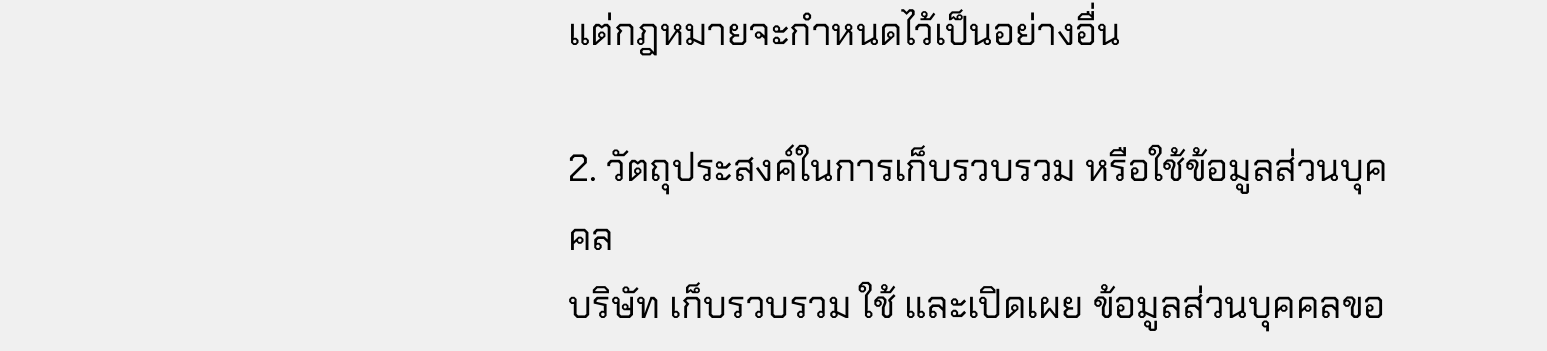แต่กฎหมายจะกำหนดไว้เป็นอย่างอื่น

2. วัตถุประสงค์ในการเก็บรวบรวม หรือใช้ข้อมูลส่วนบุคคล
บริษัท เก็บรวบรวม ใช้ และเปิดเผย ข้อมูลส่วนบุคคลขอ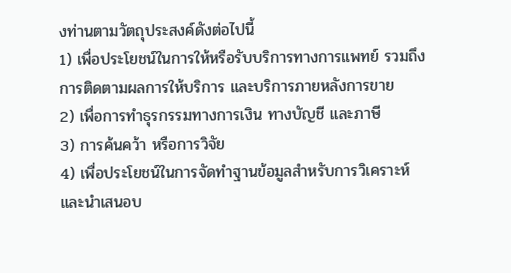งท่านตามวัตถุประสงค์ดังต่อไปนี้
1) เพื่อประโยชน์ในการให้หรือรับบริการทางการแพทย์ รวมถึงการติดตามผลการให้บริการ และบริการภายหลังการขาย
2) เพื่อการทำธุรกรรมทางการเงิน ทางบัญชี และภาษี
3) การค้นคว้า หรือการวิจัย
4) เพื่อประโยชน์ในการจัดทำฐานข้อมูลสำหรับการวิเคราะห์และนำเสนอบ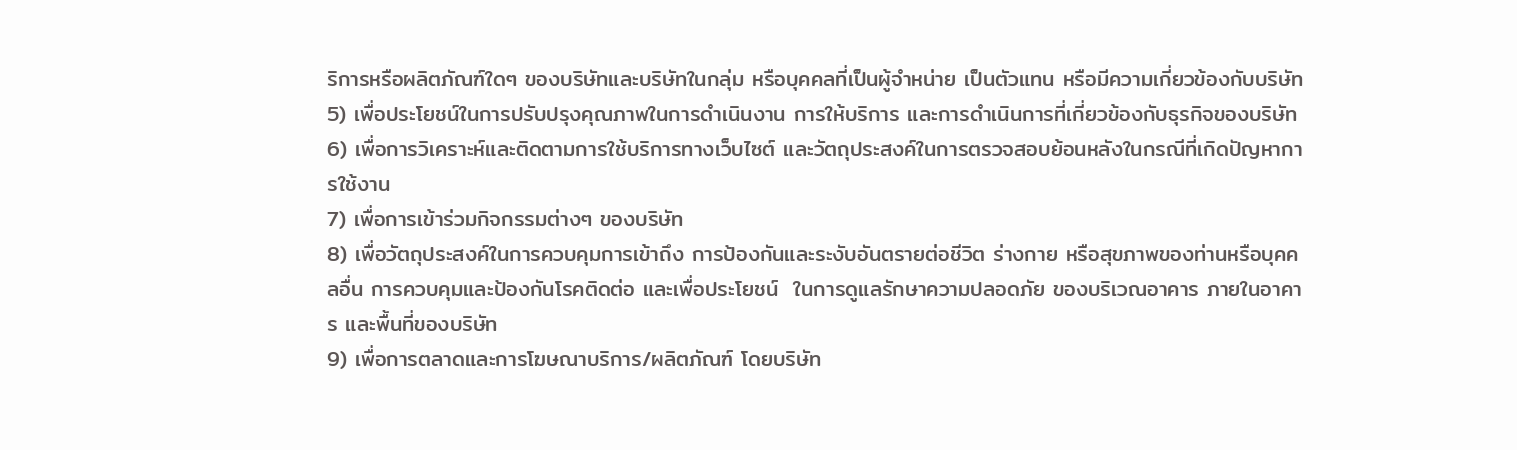ริการหรือผลิตภัณฑ์ใดๆ ของบริษัทและบริษัทในกลุ่ม หรือบุคคลที่เป็นผู้จำหน่าย เป็นตัวแทน หรือมีความเกี่ยวข้องกับบริษัท
5) เพื่อประโยชน์ในการปรับปรุงคุณภาพในการดำเนินงาน การให้บริการ และการดำเนินการที่เกี่ยวข้องกับธุรกิจของบริษัท
6) เพื่อการวิเคราะห์และติดตามการใช้บริการทางเว็บไซต์ และวัตถุประสงค์ในการตรวจสอบย้อนหลังในกรณีที่เกิดปัญหาการใช้งาน
7) เพื่อการเข้าร่วมกิจกรรมต่างๆ ของบริษัท
8) เพื่อวัตถุประสงค์ในการควบคุมการเข้าถึง การป้องกันและระงับอันตรายต่อชีวิต ร่างกาย หรือสุขภาพของท่านหรือบุคคลอื่น การควบคุมและป้องกันโรคติดต่อ และเพื่อประโยชน์  ในการดูแลรักษาความปลอดภัย ของบริเวณอาคาร ภายในอาคาร และพื้นที่ของบริษัท
9) เพื่อการตลาดและการโฆษณาบริการ/ผลิตภัณฑ์ โดยบริษัท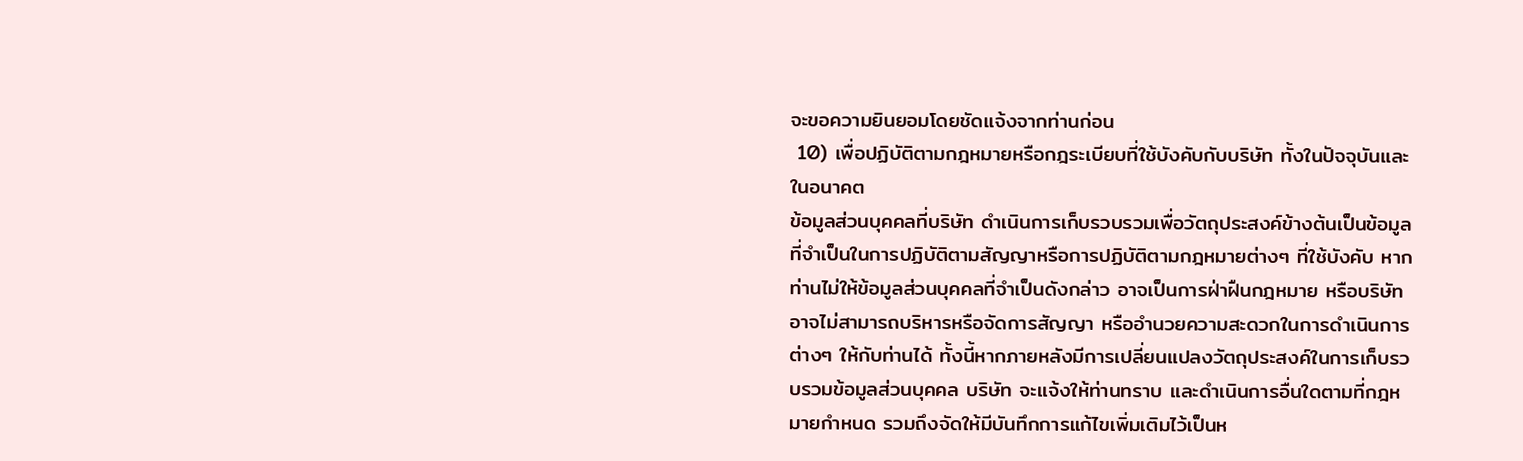จะขอความยินยอมโดยชัดแจ้งจากท่านก่อน
 10) เพื่อปฏิบัติตามกฎหมายหรือกฎระเบียบที่ใช้บังคับกับบริษัท ทั้งในปัจจุบันและ ในอนาคต
ข้อมูลส่วนบุคคลที่บริษัท ดำเนินการเก็บรวบรวมเพื่อวัตถุประสงค์ข้างต้นเป็นข้อมูลที่จำเป็นในการปฏิบัติตามสัญญาหรือการปฏิบัติตามกฎหมายต่างๆ ที่ใช้บังคับ หากท่านไม่ให้ข้อมูลส่วนบุคคลที่จำเป็นดังกล่าว อาจเป็นการฝ่าฝืนกฎหมาย หรือบริษัท อาจไม่สามารถบริหารหรือจัดการสัญญา หรืออำนวยความสะดวกในการดำเนินการต่างๆ ให้กับท่านได้ ทั้งนี้หากภายหลังมีการเปลี่ยนแปลงวัตถุประสงค์ในการเก็บรวบรวมข้อมูลส่วนบุคคล บริษัท จะแจ้งให้ท่านทราบ และดำเนินการอื่นใดตามที่กฎหมายกำหนด รวมถึงจัดให้มีบันทึกการแก้ไขเพิ่มเติมไว้เป็นห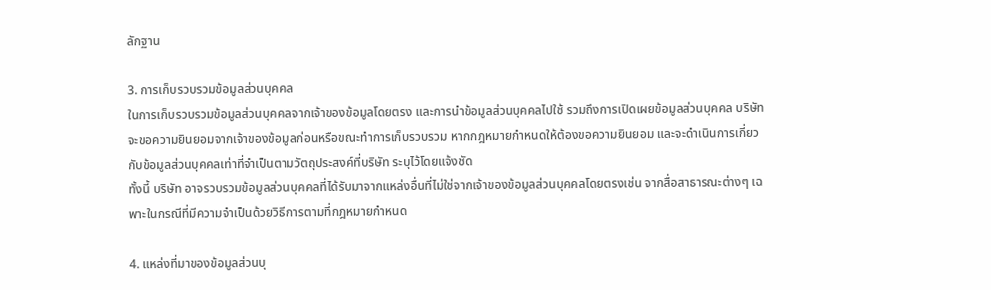ลักฐาน

3. การเก็บรวบรวมข้อมูลส่วนบุคคล
ในการเก็บรวบรวมข้อมูลส่วนบุคคลจากเจ้าของข้อมูลโดยตรง และการนำข้อมูลส่วนบุคคลไปใช้ รวมถึงการเปิดเผยข้อมูลส่วนบุคคล บริษัท จะขอความยินยอมจากเจ้าของข้อมูลก่อนหรือขณะทำการเก็บรวบรวม หากกฎหมายกำหนดให้ต้องขอความยินยอม และจะดำเนินการเกี่ยวกับข้อมูลส่วนบุคคลเท่าที่จำเป็นตามวัตถุประสงค์ที่บริษัท ระบุไว้โดยแจ้งชัด
ทั้งนี้ บริษัท อาจรวบรวมข้อมูลส่วนบุคคลที่ได้รับมาจากแหล่งอื่นที่ไม่ใช่จากเจ้าของข้อมูลส่วนบุคคลโดยตรงเช่น จากสื่อสาธารณะต่างๆ เฉพาะในกรณีที่มีความจำเป็นด้วยวิธีการตามที่กฎหมายกำหนด

4. แหล่งที่มาของข้อมูลส่วนบุ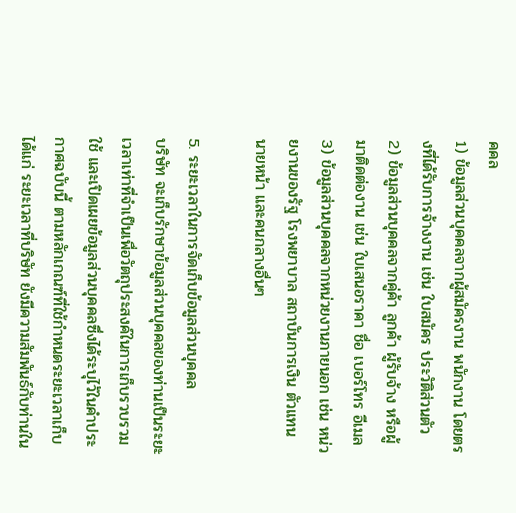คคล
1) ข้อมูลส่วนบุคคลจากผู้สมัครงาน พนักงาน โดยตรงที่ได้รับการจ้างงาน เช่น ใบสมัคร ประวัติส่วนตัว
2) ข้อมูลส่วนบุคคลจากคู่ค้า ลูกค้า ผู้รับจ้าง หรือผู้มาติดต่องาน เช่น ใบเสนอราคา ชื่อ เบอร์โทร อีเมล
3) ข้อมูลส่วนบุคคลจากหน่วยงานภายนอก เช่น หน่วยงานของรัฐ โรงพยาบาล สถาบันการเงิน ตัวแทน นายหน้า และคนกลางอื่นๆ

5. ระยะเวลาในการจัดเก็บข้อมูลส่วนบุคคล
บริษัท จะเก็บรักษาข้อมูลส่วนบุคคลของท่านเป็นระยะเวลาเท่าที่จำเป็นเพื่อวัตถุประสงค์ในการเก็บรวบรวม ใช้ และเปิดเผยข้อมูลส่วนบุคคลซึ่งได้ระบุไว้ในคำประกาศฉบับนี้ ตามหลักเกณฑ์ที่ใช้กำหนดระยะเวลาเก็บ ได้แก่ ระยะเวลาที่บริษัท ยังมีความสัมพันธ์กับท่านใน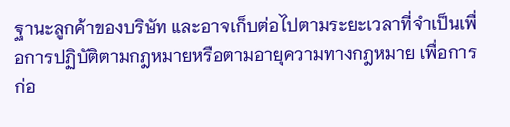ฐานะลูกค้าของบริษัท และอาจเก็บต่อไปตามระยะเวลาที่จำเป็นเพื่อการปฏิบัติตามกฎหมายหรือตามอายุความทางกฎหมาย เพื่อการก่อ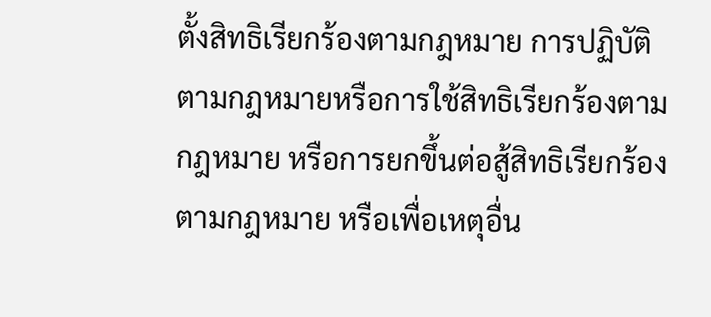ตั้งสิทธิเรียกร้องตามกฎหมาย การปฏิบัติตามกฎหมายหรือการใช้สิทธิเรียกร้องตามกฎหมาย หรือการยกขึ้นต่อสู้สิทธิเรียกร้องตามกฎหมาย หรือเพื่อเหตุอื่น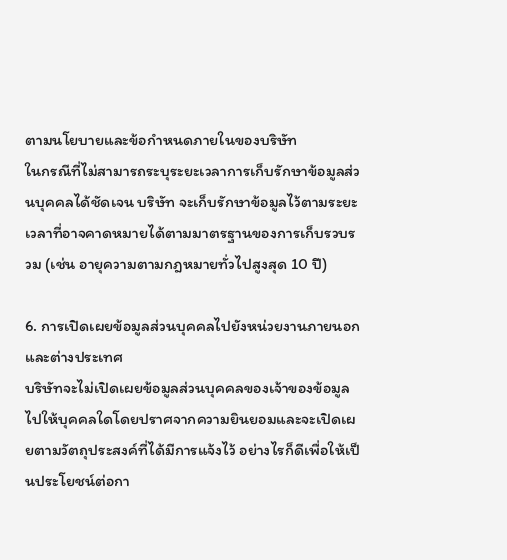ตามนโยบายและข้อกำหนดภายในของบริษัท
ในกรณีที่ไม่สามารถระบุระยะเวลาการเก็บรักษาข้อมูลส่วนบุคคลได้ชัดเจน บริษัท จะเก็บรักษาข้อมูลไว้ตามระยะเวลาที่อาจคาดหมายได้ตามมาตรฐานของการเก็บรวบรวม (เช่น อายุความตามกฎหมายทั่วไปสูงสุด 10 ปี)

6. การเปิดเผยข้อมูลส่วนบุคคลไปยังหน่วยงานภายนอกและต่างประเทศ
บริษัทจะไม่เปิดเผยข้อมูลส่วนบุคคลของเจ้าของข้อมูลไปให้บุคคลใดโดยปราศจากความยินยอมและจะเปิดเผยตามวัตถุประสงค์ที่ได้มีการแจ้งไว้ อย่างไรก็ดีเพื่อให้เป็นประโยชน์ต่อกา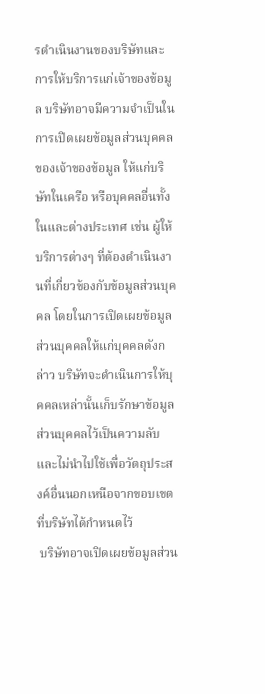รดำเนินงานของบริษัทและการให้บริการแก่เจ้าของข้อมูล บริษัทอาจมีความจำเป็นในการเปิดเผยข้อมูลส่วนบุคคลของเจ้าของข้อมูล ให้แก่บริษัทในเครือ หรือบุคคลอื่นทั้งในและต่างประเทศ เช่น ผู้ให้บริการต่างๆ ที่ต้องดำเนินงานที่เกี่ยวข้องกับข้อมูลส่วนบุคคล โดยในการเปิดเผยข้อมูลส่วนบุคคลให้แก่บุคคลดังกล่าว บริษัทจะดำเนินการให้บุคคลเหล่านั้นเก็บรักษาข้อมูลส่วนบุคคลไว้เป็นความลับ และไม่นำไปใช้เพื่อวัตถุประสงค์อื่นนอกเหนือจากขอบเขตที่บริษัทได้กำหนดไว้
 บริษัทอาจเปิดเผยข้อมูลส่วน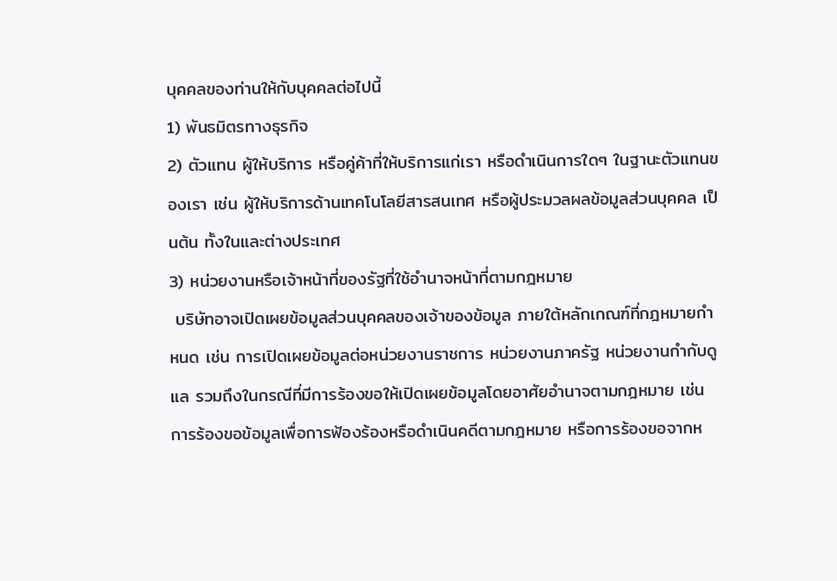บุคคลของท่านให้กับบุคคลต่อไปนี้
1) พันธมิตรทางธุรกิจ
2) ตัวแทน ผู้ให้บริการ หรือคู่ค้าที่ให้บริการแก่เรา หรือดำเนินการใดๆ ในฐานะตัวแทนของเรา เช่น ผู้ให้บริการด้านเทคโนโลยีสารสนเทศ หรือผู้ประมวลผลข้อมูลส่วนบุคคล เป็นต้น ทั้งในและต่างประเทศ
3) หน่วยงานหรือเจ้าหน้าที่ของรัฐที่ใช้อำนาจหน้าที่ตามกฎหมาย
 บริษัทอาจเปิดเผยข้อมูลส่วนบุคคลของเจ้าของข้อมูล ภายใต้หลักเกณฑ์ที่กฎหมายกำหนด เช่น การเปิดเผยข้อมูลต่อหน่วยงานราชการ หน่วยงานภาครัฐ หน่วยงานกำกับดูแล รวมถึงในกรณีที่มีการร้องขอให้เปิดเผยข้อมูลโดยอาศัยอำนาจตามกฎหมาย เช่น การร้องขอข้อมูลเพื่อการฟ้องร้องหรือดำเนินคดีตามกฎหมาย หรือการร้องขอจากห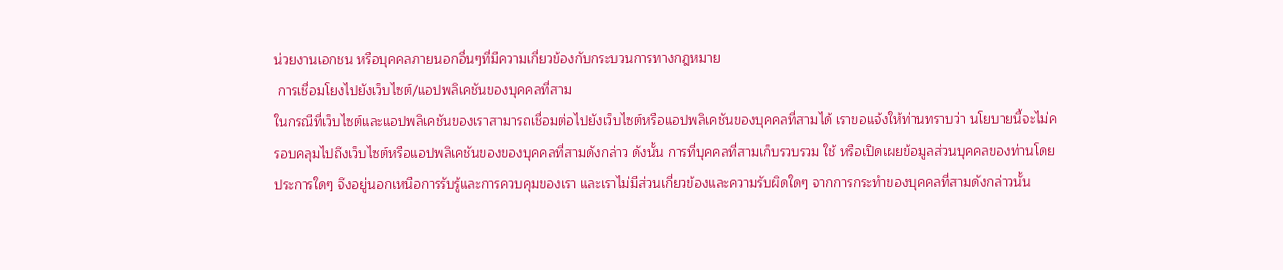น่วยงานเอกชน หรือบุคคลภายนอกอื่นๆที่มีความเกี่ยวข้องกับกระบวนการทางกฎหมาย
 การเชื่อมโยงไปยังเว็บไซต์/แอปพลิเคชันของบุคคลที่สาม
ในกรณีที่เว็บไซต์และแอปพลิเคชันของเราสามารถเชื่อมต่อไปยังเว็บไซต์หรือแอปพลิเคชันของบุคคลที่สามได้ เราขอแจ้งให้ท่านทราบว่า นโยบายนี้จะไม่ครอบคลุมไปถึงเว็บไซต์หรือแอปพลิเคชันของของบุคคลที่สามดังกล่าว ดังนั้น การที่บุคคลที่สามเก็บรวบรวม ใช้ หรือเปิดเผยข้อมูลส่วนบุคคลของท่านโดยประการใดๆ จึงอยู่นอกเหนือการรับรู้และการควบคุมของเรา และเราไม่มีส่วนเกี่ยวข้องและความรับผิดใดๆ จากการกระทำของบุคคลที่สามดังกล่าวนั้น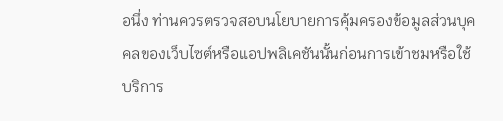อนึ่ง ท่านควรตรวจสอบนโยบายการคุ้มครองข้อมูลส่วนบุคคลของเว็บไซต์หรือแอปพลิเคชันนั้นก่อนการเข้าชมหรือใช้บริการ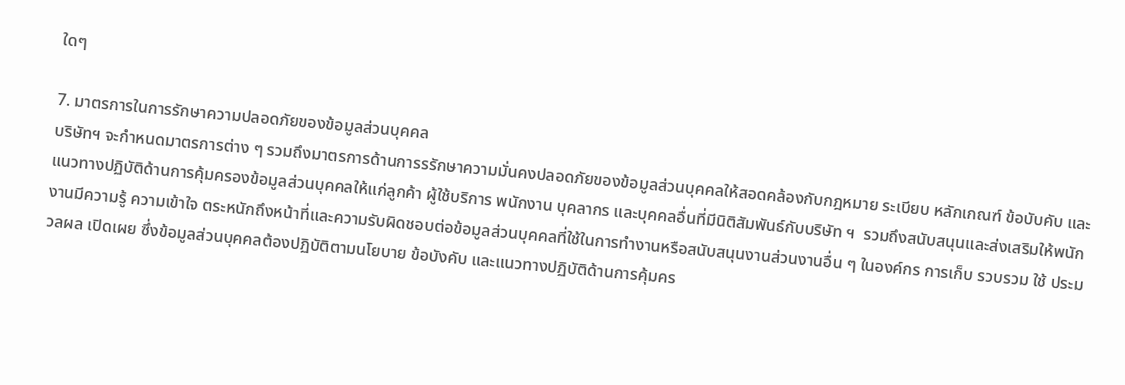ใดๆ

7. มาตรการในการรักษาความปลอดภัยของข้อมูลส่วนบุคคล
บริษัทฯ จะกำหนดมาตรการต่าง ๆ รวมถึงมาตรการด้านการรรักษาความมั่นคงปลอดภัยของข้อมูลส่วนบุคคลให้สอดคล้องกับกฎหมาย ระเบียบ หลักเกณฑ์ ข้อบับคับ และแนวทางปฏิบัติด้านการคุ้มครองข้อมูลส่วนบุคคลให้แก่ลูกค้า ผู้ใช้บริการ พนักงาน บุคลากร และบุคคลอื่นที่มีนิติสัมพันธ์กับบริษัท ฯ  รวมถึงสนับสนุนและส่งเสริมให้พนักงานมีความรู้ ความเข้าใจ ตระหนักถึงหน้าที่และความรับผิดชอบต่อข้อมูลส่วนบุคคลที่ใช้ในการทำงานหรือสนับสนุนงานส่วนงานอื่น ๆ ในองค์กร การเก็บ รวบรวม ใช้ ประมวลผล เปิดเผย ซึ่งข้อมูลส่วนบุคคลต้องปฏิบัติตามนโยบาย ข้อบังคับ และแนวทางปฏิบัติด้านการคุ้มคร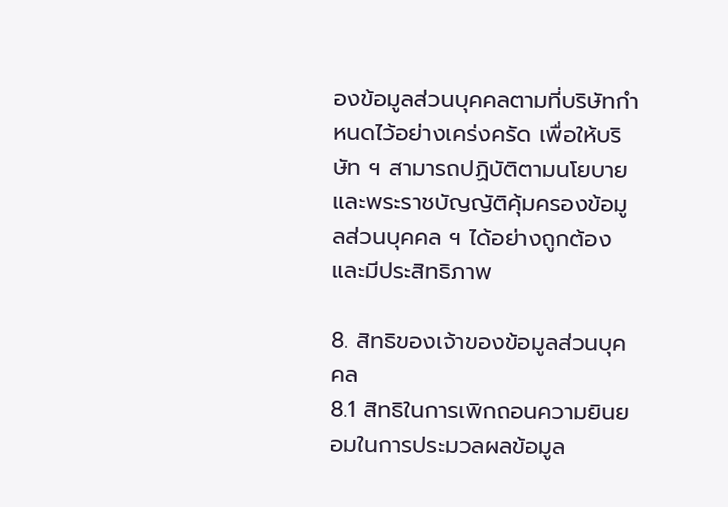องข้อมูลส่วนบุคคลตามที่บริษัทกำหนดไว้อย่างเคร่งครัด เพื่อให้บริษัท ฯ สามารถปฏิบัติตามนโยบายและพระราชบัญญัติคุ้มครองข้อมูลส่วนบุคคล ฯ ได้อย่างถูกต้องและมีประสิทธิภาพ

8. สิทธิของเจ้าของข้อมูลส่วนบุคคล
8.1 สิทธิในการเพิกถอนความยินยอมในการประมวลผลข้อมูล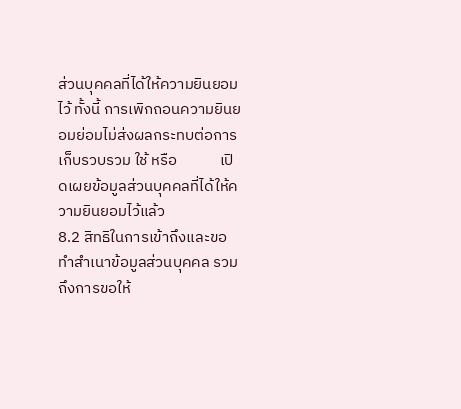ส่วนบุคคลที่ได้ให้ความยินยอมไว้ ทั้งนี้ การเพิกถอนความยินยอมย่อมไม่ส่งผลกระทบต่อการเก็บรวบรวม ใช้ หรือ            เปิดเผยข้อมูลส่วนบุคคลที่ได้ให้ความยินยอมไว้แล้ว
8.2 สิทธิในการเข้าถึงและขอทำสำเนาข้อมูลส่วนบุคคล รวมถึงการขอให้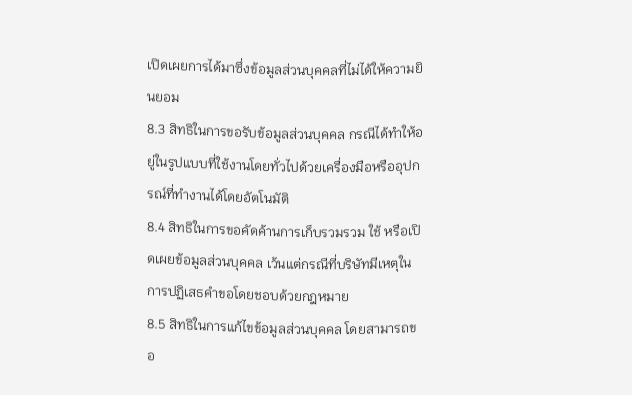เปิดเผยการได้มาซึ่งข้อมูลส่วนบุคคลที่ไม่ได้ให้ความยินยอม
8.3 สิทธิในการขอรับข้อมูลส่วนบุคคล กรณีได้ทำให้อยู่ในรูปแบบที่ใช้งานโดยทั่วไปด้วยเครื่องมือหรืออุปกรณ์ที่ทำงานได้โดยอัตโนมัติ
8.4 สิทธิในการขอคัดค้านการเก็บรวมรวม ใช้ หรือเปิดเผยข้อมูลส่วนบุคคล เว้นแต่กรณีที่บริษัทมีเหตุในการปฏิเสธคำขอโดยชอบด้วยกฎหมาย
8.5 สิทธิในการแก้ไขข้อมูลส่วนบุคคล โดยสามารถขอ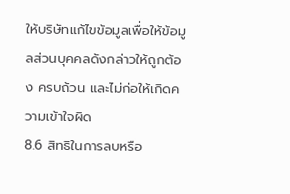ให้บริษัทแก้ไขข้อมูลเพื่อให้ข้อมูลส่วนบุคคลดังกล่าวให้ถูกต้อง ครบถ้วน และไม่ก่อให้เกิดความเข้าใจผิด
8.6 สิทธิในการลบหรือ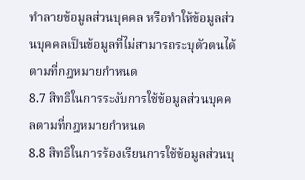ทำลายข้อมูลส่วนบุคคล หรือทำให้ข้อมูลส่วนบุคคลเป็นข้อมูลที่ไม่สามารถระบุตัวตนได้ตามที่กฎหมายกำหนด
8.7 สิทธิในการระงับการใช้ข้อมูลส่วนบุคคลตามที่กฎหมายกำหนด
8.8 สิทธิในการร้องเรียนการใช้ข้อมูลส่วนบุ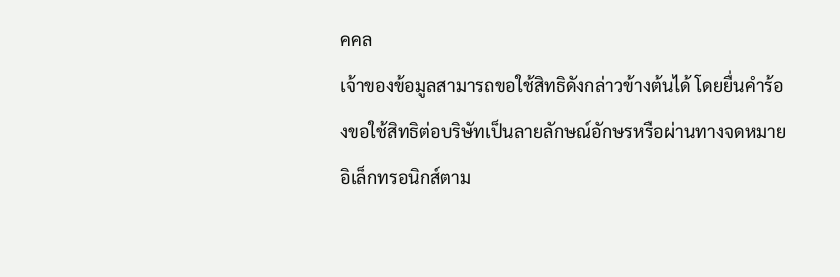คคล
เจ้าของข้อมูลสามารถขอใช้สิทธิดังกล่าวข้างต้นได้ โดยยื่นคำร้องขอใช้สิทธิต่อบริษัทเป็นลายลักษณ์อักษรหรือผ่านทางจดหมายอิเล็กทรอนิกส์ตาม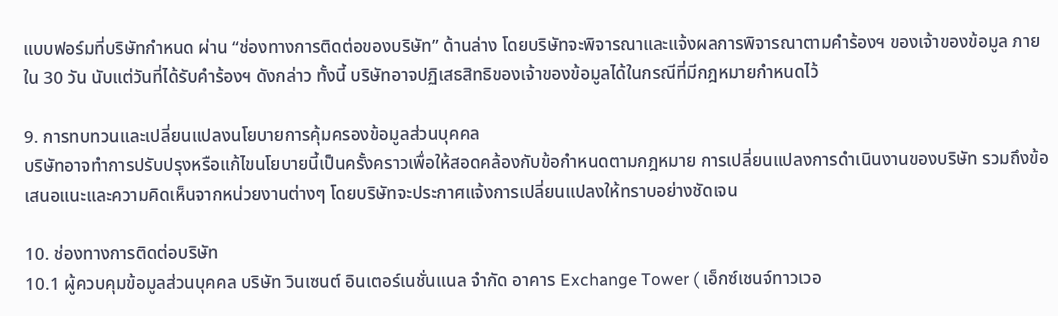แบบฟอร์มที่บริษัทกำหนด ผ่าน “ช่องทางการติดต่อของบริษัท” ด้านล่าง โดยบริษัทจะพิจารณาและแจ้งผลการพิจารณาตามคำร้องฯ ของเจ้าของข้อมูล ภายใน 30 วัน นับแต่วันที่ได้รับคำร้องฯ ดังกล่าว ทั้งนี้ บริษัทอาจปฏิเสธสิทธิของเจ้าของข้อมูลได้ในกรณีที่มีกฎหมายกำหนดไว้

9. การทบทวนและเปลี่ยนแปลงนโยบายการคุ้มครองข้อมูลส่วนบุคคล
บริษัทอาจทำการปรับปรุงหรือแก้ไขนโยบายนี้เป็นครั้งคราวเพื่อให้สอดคล้องกับข้อกำหนดตามกฎหมาย การเปลี่ยนแปลงการดำเนินงานของบริษัท รวมถึงข้อเสนอแนะและความคิดเห็นจากหน่วยงานต่างๆ โดยบริษัทจะประกาศแจ้งการเปลี่ยนแปลงให้ทราบอย่างชัดเจน

10. ช่องทางการติดต่อบริษัท
10.1 ผู้ควบคุมข้อมูลส่วนบุคคล บริษัท วินเซนต์ อินเตอร์เนชั่นแนล จำกัด อาคาร Exchange Tower ( เอ็กซ์เชนจ์ทาวเวอ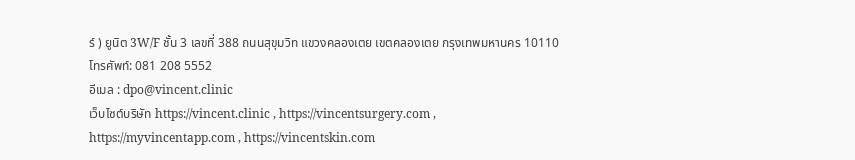ร์ ) ยูนิต 3W/F ชั้น 3 เลขที่ 388 ถนนสุขุมวิท แขวงคลองเตย เขตคลองเตย กรุงเทพมหานคร 10110
โทรศัพท์: 081 208 5552
อีเมล : dpo@vincent.clinic
เว็บไซต์บริษัท https://vincent.clinic , https://vincentsurgery.com , https://myvincentapp.com , https://vincentskin.com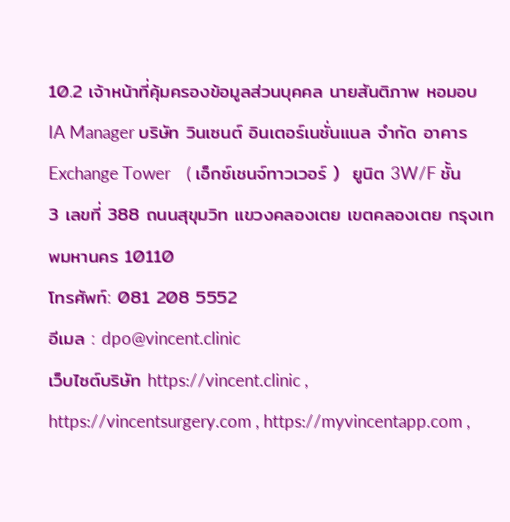10.2 เจ้าหน้าที่คุ้มครองข้อมูลส่วนบุคคล นายสันติภาพ หอมอบ IA Manager บริษัท วินเซนต์ อินเตอร์เนชั่นแนล จำกัด อาคาร Exchange Tower    ( เอ็กซ์เชนจ์ทาวเวอร์ )  ยูนิต 3W/F ชั้น 3 เลขที่ 388 ถนนสุขุมวิท แขวงคลองเตย เขตคลองเตย กรุงเทพมหานคร 10110
โทรศัพท์: 081 208 5552
อีเมล : dpo@vincent.clinic
เว็บไซต์บริษัท https://vincent.clinic , https://vincentsurgery.com , https://myvincentapp.com ,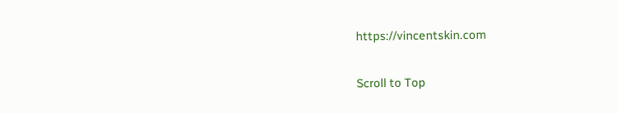https://vincentskin.com

Scroll to Top